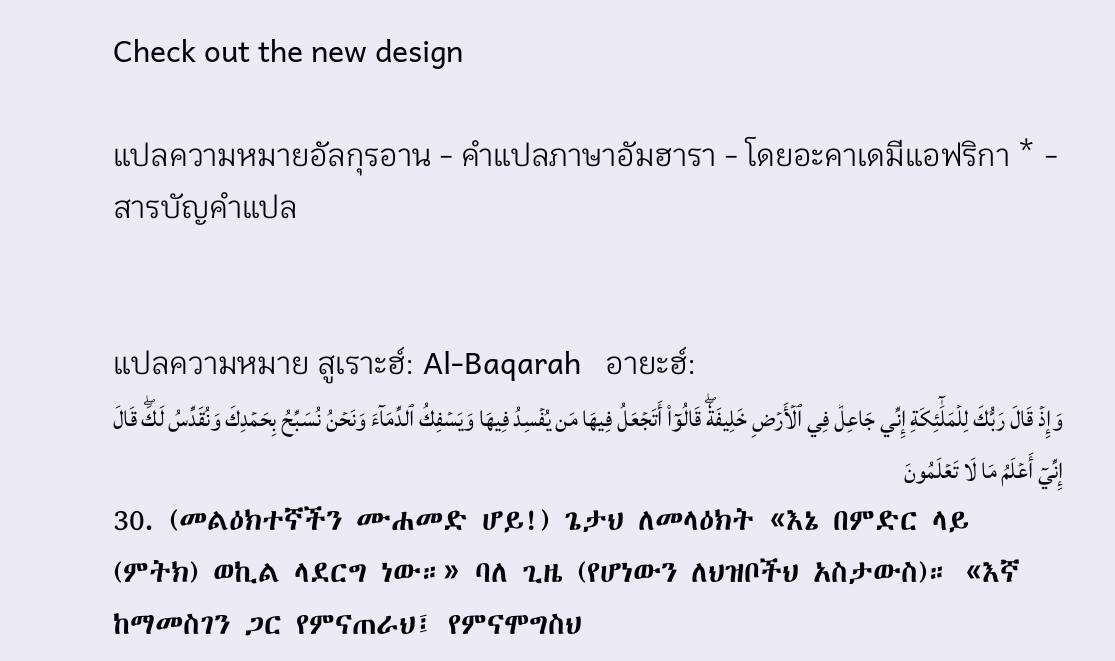Check out the new design

แปลความหมายอัลกุรอาน - คำแปลภาษาอัมฮารา - โดยอะคาเดมีแอฟริกา * - สารบัญคำแปล


แปลความหมาย สูเราะฮ์: Al-Baqarah   อายะฮ์:
وَإِذۡ قَالَ رَبُّكَ لِلۡمَلَٰٓئِكَةِ إِنِّي جَاعِلٞ فِي ٱلۡأَرۡضِ خَلِيفَةٗۖ قَالُوٓاْ أَتَجۡعَلُ فِيهَا مَن يُفۡسِدُ فِيهَا وَيَسۡفِكُ ٱلدِّمَآءَ وَنَحۡنُ نُسَبِّحُ بِحَمۡدِكَ وَنُقَدِّسُ لَكَۖ قَالَ إِنِّيٓ أَعۡلَمُ مَا لَا تَعۡلَمُونَ
30. (መልዕክተኛችን ሙሐመድ ሆይ!) ጌታህ ለመላዕክት «እኔ በምድር ላይ (ምትክ) ወኪል ላደርግ ነው።» ባለ ጊዜ (የሆነውን ለህዝቦችህ አስታውስ)። «እኛ ከማመስገን ጋር የምናጠራህ፤ የምናሞግስህ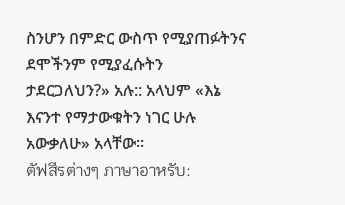ስንሆን በምድር ውስጥ የሚያጠፉትንና ደሞችንም የሚያፈሱትን ታደርጋለህን?» አሉ:: አላህም «እኔ እናንተ የማታውቁትን ነገር ሁሉ አውቃለሁ» አላቸው።
ตัฟสีรต่างๆ ภาษาอาหรับ: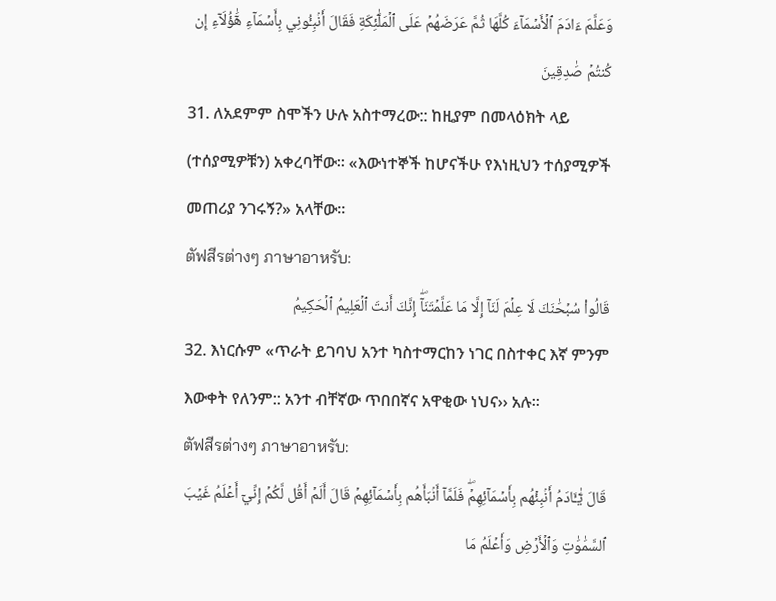وَعَلَّمَ ءَادَمَ ٱلۡأَسۡمَآءَ كُلَّهَا ثُمَّ عَرَضَهُمۡ عَلَى ٱلۡمَلَٰٓئِكَةِ فَقَالَ أَنۢبِـُٔونِي بِأَسۡمَآءِ هَٰٓؤُلَآءِ إِن كُنتُمۡ صَٰدِقِينَ
31. ለአደምም ስሞችን ሁሉ አስተማረው:: ከዚያም በመላዕክት ላይ (ተሰያሚዎቹን) አቀረባቸው። «እውነተኞች ከሆናችሁ የእነዚህን ተሰያሚዎች መጠሪያ ንገሩኝ?» አላቸው።
ตัฟสีรต่างๆ ภาษาอาหรับ:
قَالُواْ سُبۡحَٰنَكَ لَا عِلۡمَ لَنَآ إِلَّا مَا عَلَّمۡتَنَآۖ إِنَّكَ أَنتَ ٱلۡعَلِيمُ ٱلۡحَكِيمُ
32. እነርሱም «ጥራት ይገባህ አንተ ካስተማርከን ነገር በስተቀር እኛ ምንም እውቀት የለንም:: አንተ ብቸኛው ጥበበኛና አዋቂው ነህና›› አሉ፡፡
ตัฟสีรต่างๆ ภาษาอาหรับ:
قَالَ يَٰٓـَٔادَمُ أَنۢبِئۡهُم بِأَسۡمَآئِهِمۡۖ فَلَمَّآ أَنۢبَأَهُم بِأَسۡمَآئِهِمۡ قَالَ أَلَمۡ أَقُل لَّكُمۡ إِنِّيٓ أَعۡلَمُ غَيۡبَ ٱلسَّمَٰوَٰتِ وَٱلۡأَرۡضِ وَأَعۡلَمُ مَا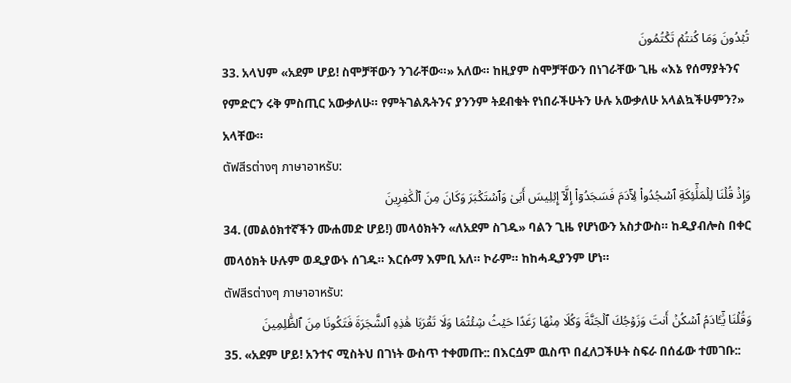تُبۡدُونَ وَمَا كُنتُمۡ تَكۡتُمُونَ
33. አላህም «አደም ሆይ! ስሞቻቸውን ንገራቸው።» አለው። ከዚያም ስሞቻቸውን በነገራቸው ጊዜ «እኔ የሰማያትንና የምድርን ሩቅ ምስጢር አውቃለሁ። የምትገልጹትንና ያንንም ትደብቁት የነበራችሁትን ሁሉ አውቃለሁ አላልኳችሁምን?» አላቸው።
ตัฟสีรต่างๆ ภาษาอาหรับ:
وَإِذۡ قُلۡنَا لِلۡمَلَٰٓئِكَةِ ٱسۡجُدُواْ لِأٓدَمَ فَسَجَدُوٓاْ إِلَّآ إِبۡلِيسَ أَبَىٰ وَٱسۡتَكۡبَرَ وَكَانَ مِنَ ٱلۡكَٰفِرِينَ
34. (መልዕክተኛችን ሙሐመድ ሆይ!) መላዕክትን «ለአደም ስገዱ» ባልን ጊዜ የሆነውን አስታውስ። ከዲያብሎስ በቀር መላዕክት ሁሉም ወዲያውኑ ሰገዱ። እርሱማ እምቢ አለ። ኮራም። ከከሓዲያንም ሆነ።
ตัฟสีรต่างๆ ภาษาอาหรับ:
وَقُلۡنَا يَٰٓـَٔادَمُ ٱسۡكُنۡ أَنتَ وَزَوۡجُكَ ٱلۡجَنَّةَ وَكُلَا مِنۡهَا رَغَدًا حَيۡثُ شِئۡتُمَا وَلَا تَقۡرَبَا هَٰذِهِ ٱلشَّجَرَةَ فَتَكُونَا مِنَ ٱلظَّٰلِمِينَ
35. «አደም ሆይ! አንተና ሚስትህ በገነት ውስጥ ተቀመጡ:: በእርሷም ዉስጥ በፈለጋችሁት ስፍራ በሰፊው ተመገቡ::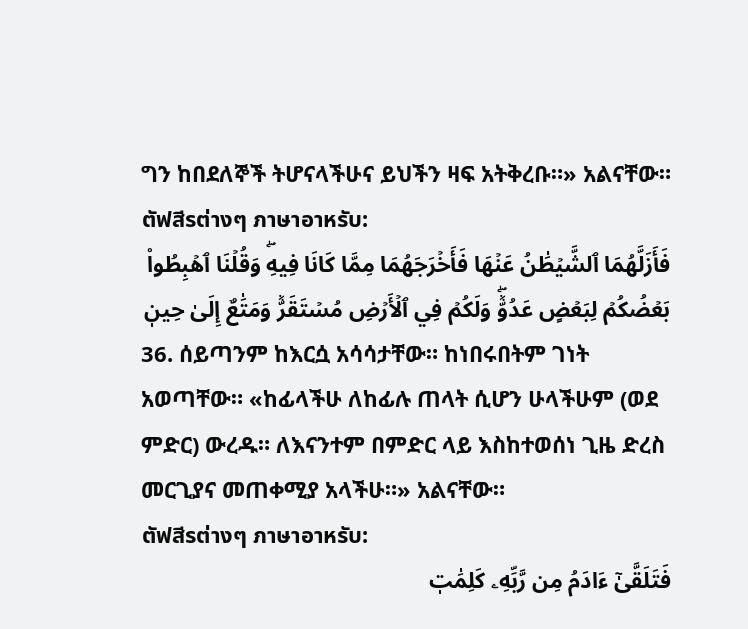ግን ከበደለኞች ትሆናላችሁና ይህችን ዛፍ አትቅረቡ።» አልናቸው።
ตัฟสีรต่างๆ ภาษาอาหรับ:
فَأَزَلَّهُمَا ٱلشَّيۡطَٰنُ عَنۡهَا فَأَخۡرَجَهُمَا مِمَّا كَانَا فِيهِۖ وَقُلۡنَا ٱهۡبِطُواْ بَعۡضُكُمۡ لِبَعۡضٍ عَدُوّٞۖ وَلَكُمۡ فِي ٱلۡأَرۡضِ مُسۡتَقَرّٞ وَمَتَٰعٌ إِلَىٰ حِينٖ
36. ሰይጣንም ከእርሷ አሳሳታቸው። ከነበሩበትም ገነት አወጣቸው። «ከፊላችሁ ለከፊሉ ጠላት ሲሆን ሁላችሁም (ወደ ምድር) ውረዱ። ለእናንተም በምድር ላይ እስከተወሰነ ጊዜ ድረስ መርጊያና መጠቀሚያ አላችሁ።» አልናቸው።
ตัฟสีรต่างๆ ภาษาอาหรับ:
فَتَلَقَّىٰٓ ءَادَمُ مِن رَّبِّهِۦ كَلِمَٰتٖ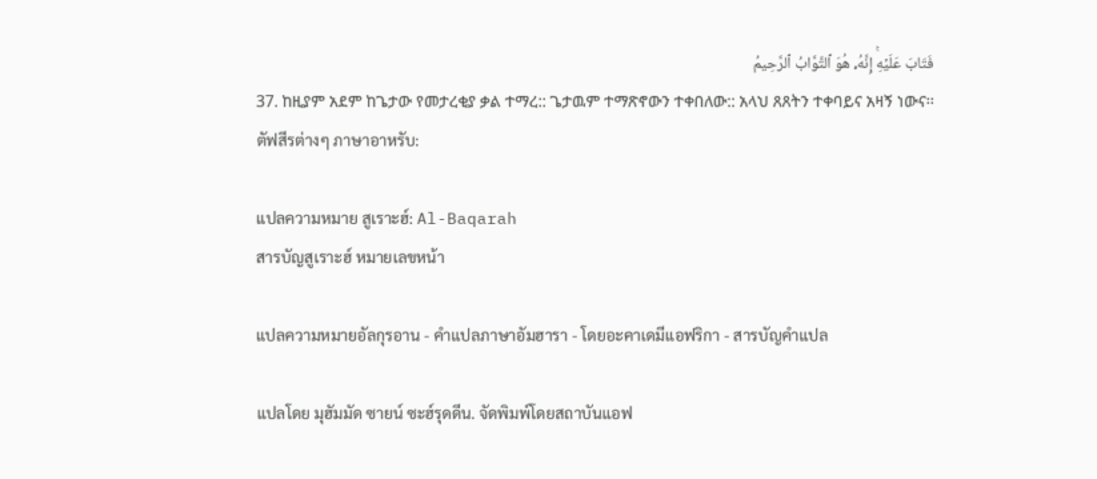فَتَابَ عَلَيۡهِۚ إِنَّهُۥ هُوَ ٱلتَّوَّابُ ٱلرَّحِيمُ
37. ከዚያም አደም ከጌታው የመታረቂያ ቃል ተማረ:: ጌታዉም ተማጽኖውን ተቀበለው:: አላህ ጸጸትን ተቀባይና አዛኝ ነውና፡፡
ตัฟสีรต่างๆ ภาษาอาหรับ:

แปลความหมาย สูเราะฮ์: Al-Baqarah
สารบัญสูเราะฮ์ หมายเลขหน้า

แปลความหมายอัลกุรอาน - คำแปลภาษาอัมฮารา - โดยอะคาเดมีแอฟริกา - สารบัญคำแปล

แปลโดย มุฮัมมัด ซายน์ ซะฮ์รุดดีน. จัดพิมพ์โดยสถาบันแอฟ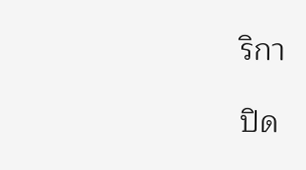ริกา

ปิด